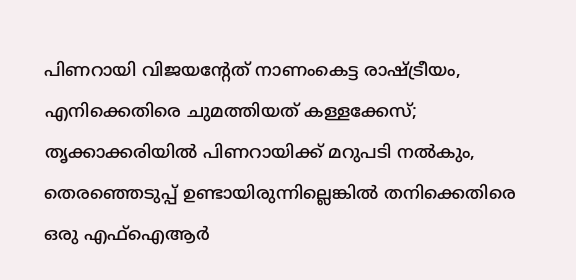പിണറായി വിജയന്റേത് നാണംകെട്ട രാഷ്ട്രീയം, എനിക്കെതിരെ ചുമത്തിയത് കള്ളക്കേസ്; തൃക്കാക്കരിയില്‍ പിണറായിക്ക് മറുപടി നല്‍കും, തെരഞ്ഞെടുപ്പ് ഉണ്ടായിരുന്നില്ലെങ്കില്‍ തനിക്കെതിരെ ഒരു എഫ്‌ഐആര്‍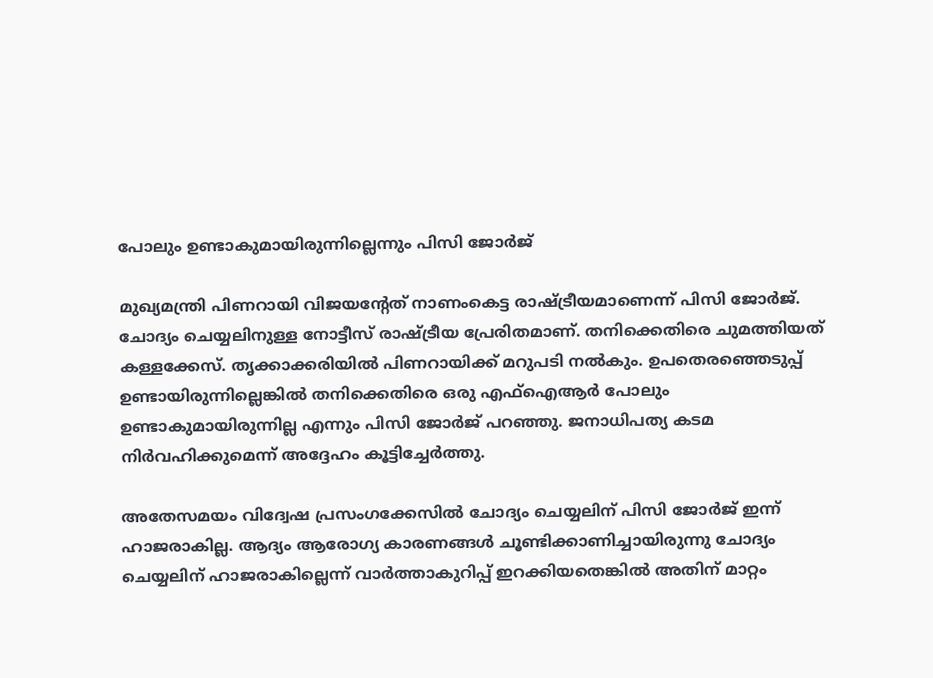പോലും ഉണ്ടാകുമായിരുന്നില്ലെന്നും പിസി ജോര്‍ജ്

മുഖ്യമന്ത്രി പിണറായി വിജയന്റേത് നാണംകെട്ട രാഷ്ട്രീയമാണെന്ന് പിസി ജോര്‍ജ്. ചോദ്യം ചെയ്യലിനുള്ള നോട്ടീസ് രാഷ്ട്രീയ പ്രേരിതമാണ്. തനിക്കെതിരെ ചുമത്തിയത് കള്ളക്കേസ്. തൃക്കാക്കരിയില്‍ പിണറായിക്ക് മറുപടി നല്‍കും. ഉപതെരഞ്ഞെടുപ്പ് ഉണ്ടായിരുന്നില്ലെങ്കില്‍ തനിക്കെതിരെ ഒരു എഫ്‌ഐആര്‍ പോലും ഉണ്ടാകുമായിരുന്നില്ല എന്നും പിസി ജോര്‍ജ് പറഞ്ഞു. ജനാധിപത്യ കടമ നിര്‍വഹിക്കുമെന്ന് അദ്ദേഹം കൂട്ടിച്ചേര്‍ത്തു.

അതേസമയം വിദ്വേഷ പ്രസംഗക്കേസില്‍ ചോദ്യം ചെയ്യലിന് പിസി ജോര്‍ജ് ഇന്ന് ഹാജരാകില്ല. ആദ്യം ആരോഗ്യ കാരണങ്ങള്‍ ചൂണ്ടിക്കാണിച്ചായിരുന്നു ചോദ്യം ചെയ്യലിന് ഹാജരാകില്ലെന്ന് വാര്‍ത്താകുറിപ്പ് ഇറക്കിയതെങ്കില്‍ അതിന് മാറ്റം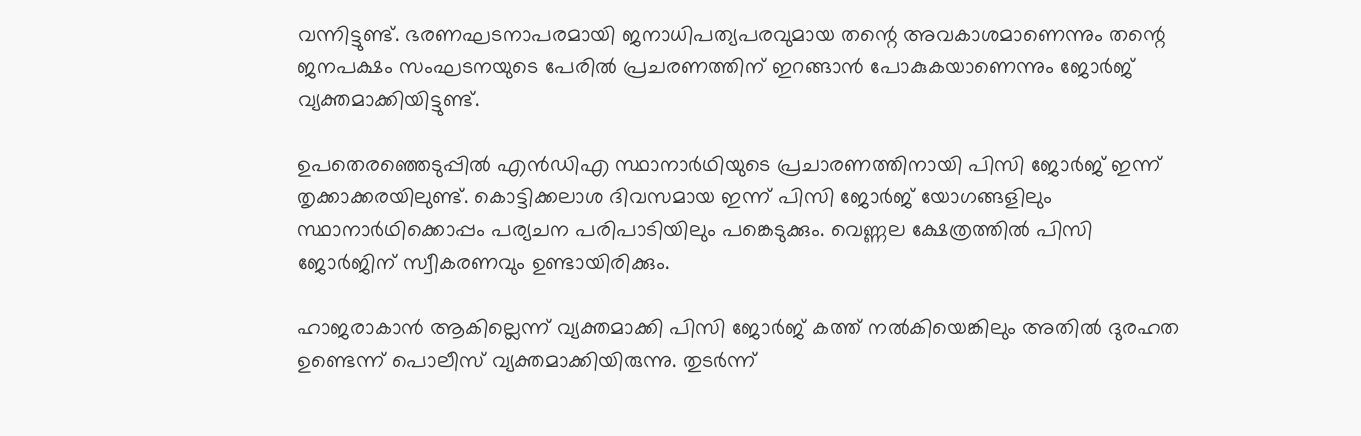വന്നിട്ടുണ്ട്. ഭരണഘടനാപരമായി ജനാധിപത്യപരവുമായ തന്റെ അവകാശമാണെന്നും തന്റെ ജനപക്ഷം സംഘടനയുടെ പേരില്‍ പ്രചരണത്തിന് ഇറങ്ങാന്‍ പോകുകയാണെന്നും ജോര്‍ജ് വ്യക്തമാക്കിയിട്ടുണ്ട്.

ഉപതെരഞ്ഞെടുപ്പില്‍ എന്‍ഡിഎ സ്ഥാനാര്‍ഥിയുടെ പ്രചാരണത്തിനായി പിസി ജോര്‍ജ് ഇന്ന് തൃക്കാക്കരയിലുണ്ട്. കൊട്ടിക്കലാശ ദിവസമായ ഇന്ന് പിസി ജോര്‍ജ് യോഗങ്ങളിലും സ്ഥാനാര്‍ഥിക്കൊപ്പം പര്യചന പരിപാടിയിലും പങ്കെടുക്കും. വെണ്ണല ക്ഷേത്രത്തില്‍ പിസി ജോര്‍ജിന് സ്വീകരണവും ഉണ്ടായിരിക്കും.

ഹാജരാകാന്‍ ആകില്ലെന്ന് വ്യക്തമാക്കി പിസി ജോര്‍ജ് കത്ത് നല്‍കിയെങ്കിലും അതില്‍ ദുരഹത ഉണ്ടെന്ന് പൊലീസ് വ്യക്തമാക്കിയിരുന്നു. തുടര്‍ന്ന്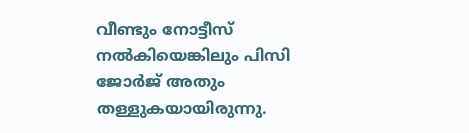വീണ്ടും നോട്ടീസ് നല്‍കിയെങ്കിലും പിസി ജോര്‍ജ് അതും തള്ളുകയായിരുന്നു.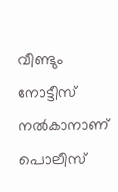വീണ്ടും നോട്ടീസ് നല്‍കാനാണ് പൊലീസ്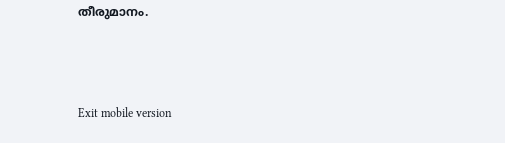തീരുമാനം.



Exit mobile version